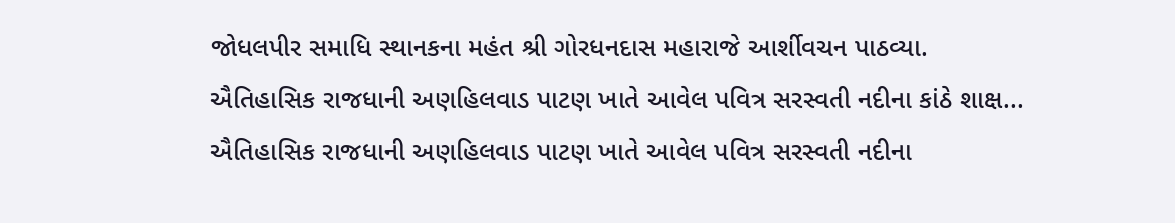જોધલપીર સમાધિ સ્થાનકના મહંત શ્રી ગોરધનદાસ મહારાજે આર્શીવચન પાઠવ્યા.
ઐતિહાસિક રાજધાની અણહિલવાડ પાટણ ખાતે આવેલ પવિત્ર સરસ્વતી નદીના કાંઠે શાક્ષ...
ઐતિહાસિક રાજધાની અણહિલવાડ પાટણ ખાતે આવેલ પવિત્ર સરસ્વતી નદીના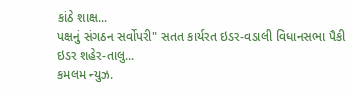કાંઠે શાક્ષ...
પક્ષનું સંગઠન સર્વોપરી" સતત કાર્યરત ઇડર-વડાલી વિધાનસભા પૈકી ઇડર શહેર-તાલુ...
કમલમ ન્યુઝ.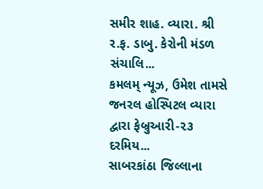સમીર શાહ. વ્યારા. શ્રી ર.ફ. ડાબુ. કેરોની મંડળ સંચાલિ...
કમલમ્ ન્યૂઝ, ઉમેશ તામસે જનરલ હોસ્પિટલ વ્યારા દ્વારા ફેબ્રુઆરી-૨૩ દરમિય...
સાબરકાંઠા જિલ્લાના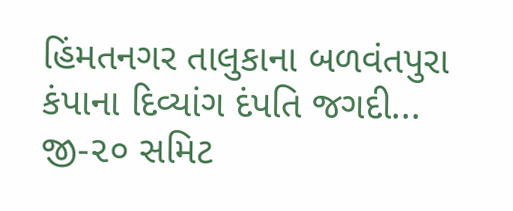હિંમતનગર તાલુકાના બળવંતપુરા કંપાના દિવ્યાંગ દંપતિ જગદી...
જી-૨૦ સમિટ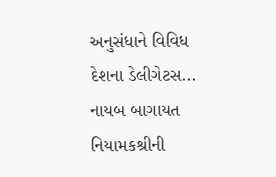અનુસંધાને વિવિધ દેશના ડેલીગેટસ...
નાયબ બાગાયત નિયામકશ્રીની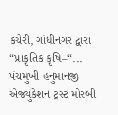કચેરી, ગાંધીનગર દ્વારા “પ્રાકૃતિક કૃષિ–“...
પંચમુખી હનુમાનજી એજ્યુકેશન ટ્રસ્ટ મોરબી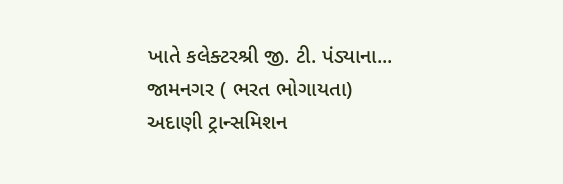ખાતે કલેક્ટરશ્રી જી. ટી. પંડ્યાના...
જામનગર ( ભરત ભોગાયતા) અદાણી ટ્રાન્સમિશન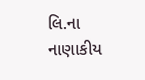લિ.ના નાણાકીય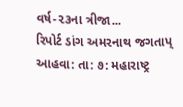વર્ષ-૨૩ના ત્રીજા...
રિપોર્ટ ડાંગ અમરનાથ જગતાપ્ આહવા: તા: ૭: મહારાષ્ટ્ર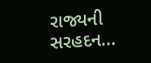રાજ્યની સરહદન...